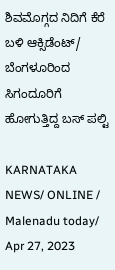ಶಿವಮೊಗ್ಗದ ನಿದಿಗೆ ಕೆರೆ ಬಳಿ ಆಕ್ಸಿಡೆಂಟ್/ ಬೆಂಗಳೂರಿಂದ ಸಿಗಂದೂರಿಗೆ ಹೋಗುತ್ತಿದ್ದ ಬಸ್ ಪಲ್ಟಿ

KARNATAKA NEWS/ ONLINE / Malenadu today/ Apr 27, 2023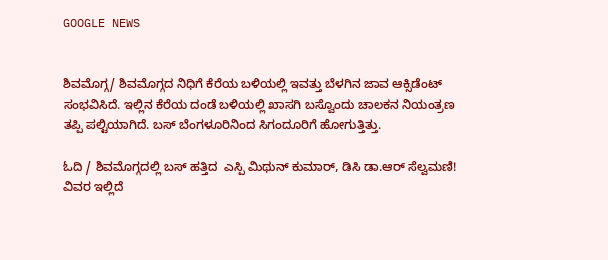GOOGLE NEWS


ಶಿವಮೊಗ್ಗ/ ಶಿವಮೊಗ್ಗದ ನಿಧಿಗೆ ಕೆರೆಯ ಬಳಿಯಲ್ಲಿ ಇವತ್ತು ಬೆಳಗಿನ ಜಾವ ಆಕ್ಸಿಡೆಂಟ್ ಸಂಭವಿಸಿದೆ. ಇಲ್ಲಿನ ಕೆರೆಯ ದಂಡೆ ಬಳಿಯಲ್ಲಿ ಖಾಸಗಿ ಬಸ್ವೊಂದು ಚಾಲಕನ ನಿಯಂತ್ರಣ ತಪ್ಪಿ ಪಲ್ಟಿಯಾಗಿದೆ. ಬಸ್ ಬೆಂಗಳೂರಿನಿಂದ ಸಿಗಂದೂರಿಗೆ ಹೋಗುತ್ತಿತ್ತು.

ಓದಿ / ಶಿವಮೊಗ್ಗದಲ್ಲಿ ಬಸ್ ಹತ್ತಿದ  ಎಸ್ಪಿ ಮಿಥುನ್ ಕುಮಾರ್, ಡಿಸಿ ಡಾ.ಆರ್ ಸೆಲ್ವಮಣಿ! ವಿವರ ಇಲ್ಲಿದೆ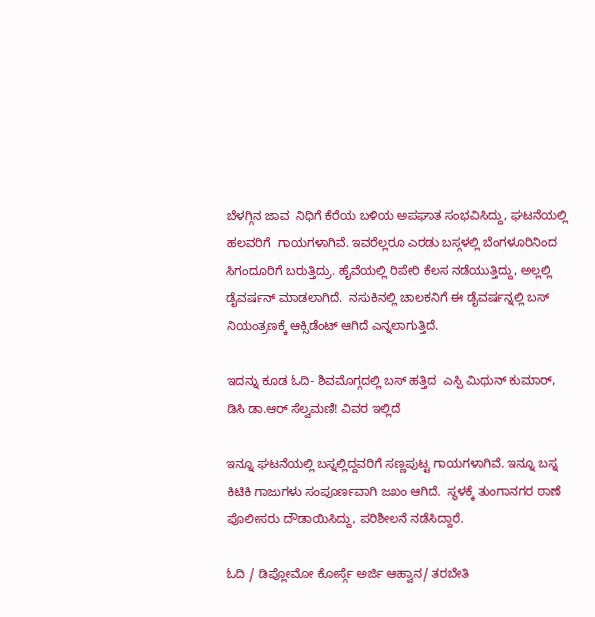ಬೆಳಗ್ಗಿನ ಜಾವ  ನಿಧಿಗೆ ಕೆರೆಯ ಬಳಿಯ ಅಪಘಾತ ಸಂಭವಿಸಿದ್ದು, ಘಟನೆಯಲ್ಲಿ ಹಲವರಿಗೆ  ಗಾಯಗಳಾಗಿವೆ. ಇವರೆಲ್ಲರೂ ಎರಡು ಬಸ್ಗಳಲ್ಲಿ ಬೆಂಗಳೂರಿನಿಂದ  ಸಿಗಂದೂರಿಗೆ ಬರುತ್ತಿದ್ರು. ಹೈವೆಯಲ್ಲಿ ರಿಪೇರಿ ಕೆಲಸ ನಡೆಯುತ್ತಿದ್ದು, ಅಲ್ಲಲ್ಲಿ ಡೈವರ್ಷನ್ ಮಾಡಲಾಗಿದೆ.  ನಸುಕಿನಲ್ಲಿ ಚಾಲಕನಿಗೆ ಈ ಡೈವರ್ಷನ್ನಲ್ಲಿ ಬಸ್ ನಿಯಂತ್ರಣಕ್ಕೆ ಆಕ್ಸಿಡೆಂಟ್ ಆಗಿದೆ ಎನ್ನಲಾಗುತ್ತಿದೆ.

ಇದನ್ನು ಕೂಡ ಓದಿ- ಶಿವಮೊಗ್ಗದಲ್ಲಿ ಬಸ್ ಹತ್ತಿದ  ಎಸ್ಪಿ ಮಿಥುನ್ ಕುಮಾರ್, ಡಿಸಿ ಡಾ.ಆರ್ ಸೆಲ್ವಮಣಿ! ವಿವರ ಇಲ್ಲಿದೆ

ಇನ್ನೂ ಘಟನೆಯಲ್ಲಿ ಬಸ್ನಲ್ಲಿದ್ದವರಿಗೆ ಸಣ್ಣಪುಟ್ಟ ಗಾಯಗಳಾಗಿವೆ. ಇನ್ನೂ ಬಸ್ನ ಕಿಟಿಕಿ ಗಾಜುಗಳು ಸಂಪೂರ್ಣವಾಗಿ ಜಖಂ ಆಗಿದೆ.  ಸ್ಥಳಕ್ಕೆ ತುಂಗಾನಗರ ಠಾಣೆ ಪೊಲೀಸರು ದೌಡಾಯಿಸಿದ್ದು, ಪರಿಶೀಲನೆ ನಡೆಸಿದ್ದಾರೆ.

ಓದಿ / ಡಿಪ್ಲೋಮೋ ಕೋರ್ಸ್ಗೆ ಅರ್ಜಿ ಆಹ್ವಾನ/ ತರಬೇತಿ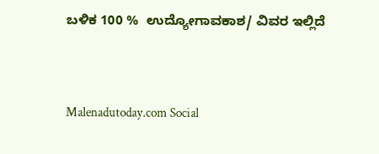ಬಳಿಕ 100 %  ಉದ್ಯೋಗಾವಕಾಶ/ ವಿವರ ಇಲ್ಲಿದೆ



Malenadutoday.com Social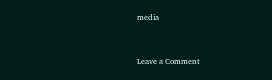media



Leave a Comment